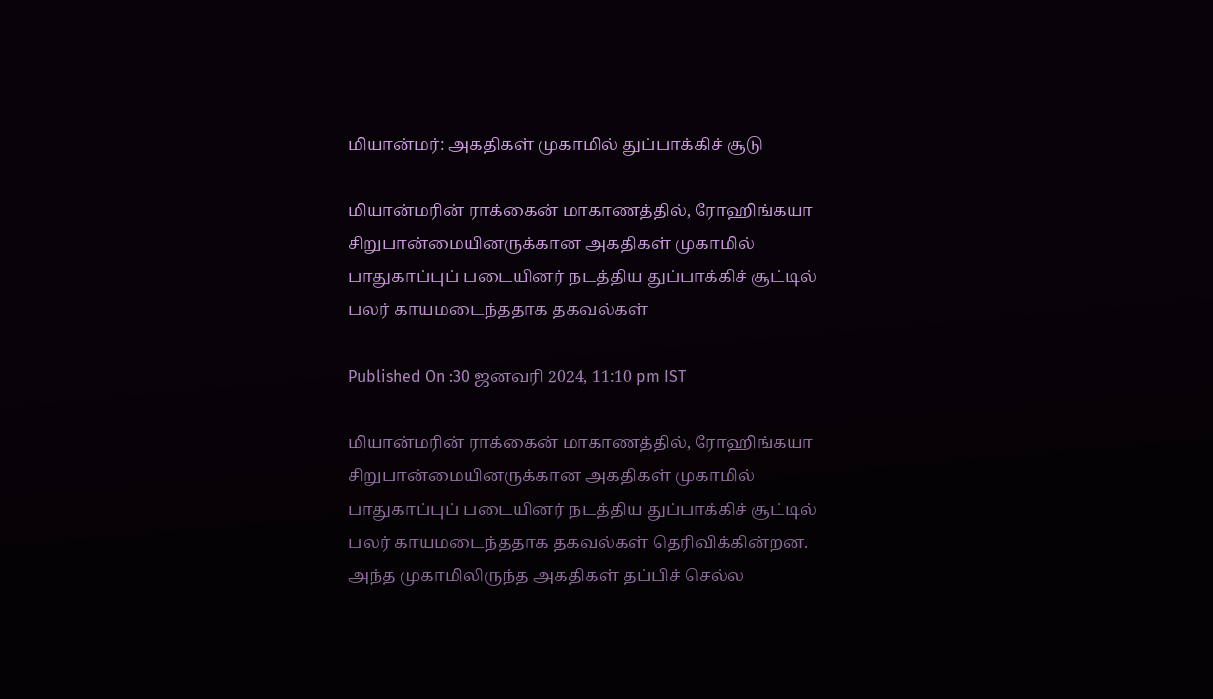மியான்மர்: அகதிகள் முகாமில் துப்பாக்கிச் சூடு

மியான்மரின் ராக்கைன் மாகாணத்தில், ரோஹிங்கயா சிறுபான்மையினருக்கான அகதிகள் முகாமில் பாதுகாப்புப் படையினர் நடத்திய துப்பாக்கிச் சூட்டில் பலர் காயமடைந்ததாக தகவல்கள்

Published On :30 ஜனவரி 2024, 11:10 pm IST

மியான்மரின் ராக்கைன் மாகாணத்தில், ரோஹிங்கயா சிறுபான்மையினருக்கான அகதிகள் முகாமில் பாதுகாப்புப் படையினர் நடத்திய துப்பாக்கிச் சூட்டில் பலர் காயமடைந்ததாக தகவல்கள் தெரிவிக்கின்றன.
அந்த முகாமிலிருந்த அகதிகள் தப்பிச் செல்ல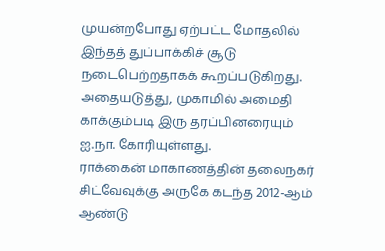முயன்றபோது ஏற்பட்ட மோதலில் இந்தத் துப்பாக்கிச் சூடு நடைபெற்றதாகக் கூறப்படுகிறது.
அதையடுத்து, முகாமில் அமைதி காக்கும்படி இரு தரப்பினரையும் ஐ.நா. கோரியுள்ளது.
ராக்கைன் மாகாணத்தின் தலைநகர் சிட்வேவுக்கு அருகே கடந்த 2012-ஆம் ஆண்டு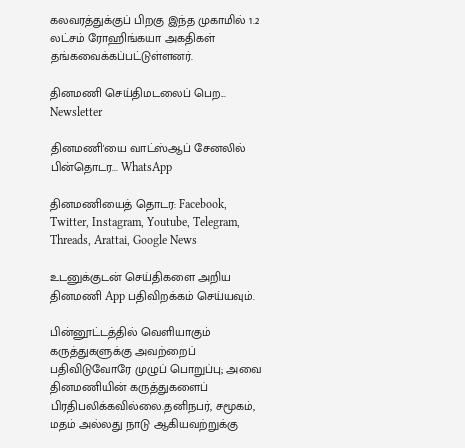கலவரத்துக்குப் பிறகு இந்த முகாமில் 1.2 லட்சம் ரோஹிங்கயா அகதிகள் தங்கவைக்கப்பட்டுள்ளனர்.

தினமணி செய்திமடலைப் பெற... Newsletter

தினமணி'யை வாட்ஸ்ஆப் சேனலில் பின்தொடர... WhatsApp

தினமணியைத் தொடர: Facebook, Twitter, Instagram, Youtube, Telegram, Threads, Arattai, Google News

உடனுக்குடன் செய்திகளை அறிய தினமணி App பதிவிறக்கம் செய்யவும்.

பின்னூட்டத்தில் வெளியாகும் கருத்துகளுக்கு அவற்றைப் பதிவிடுவோரே முழுப் பொறுப்பு; அவை தினமணியின் கருத்துகளைப் பிரதிபலிக்கவில்லை.தனிநபர், சமூகம், மதம் அல்லது நாடு ஆகியவற்றுக்கு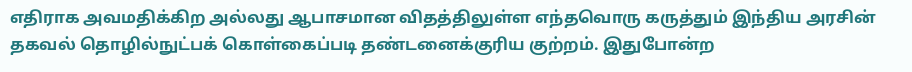எதிராக அவமதிக்கிற அல்லது ஆபாசமான விதத்திலுள்ள எந்தவொரு கருத்தும் இந்திய அரசின் தகவல் தொழில்நுட்பக் கொள்கைப்படி தண்டனைக்குரிய குற்றம். இதுபோன்ற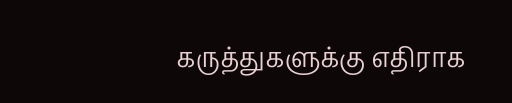கருத்துகளுக்கு எதிராக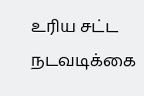உரிய சட்ட நடவடிக்கை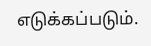எடுக்கப்படும்.